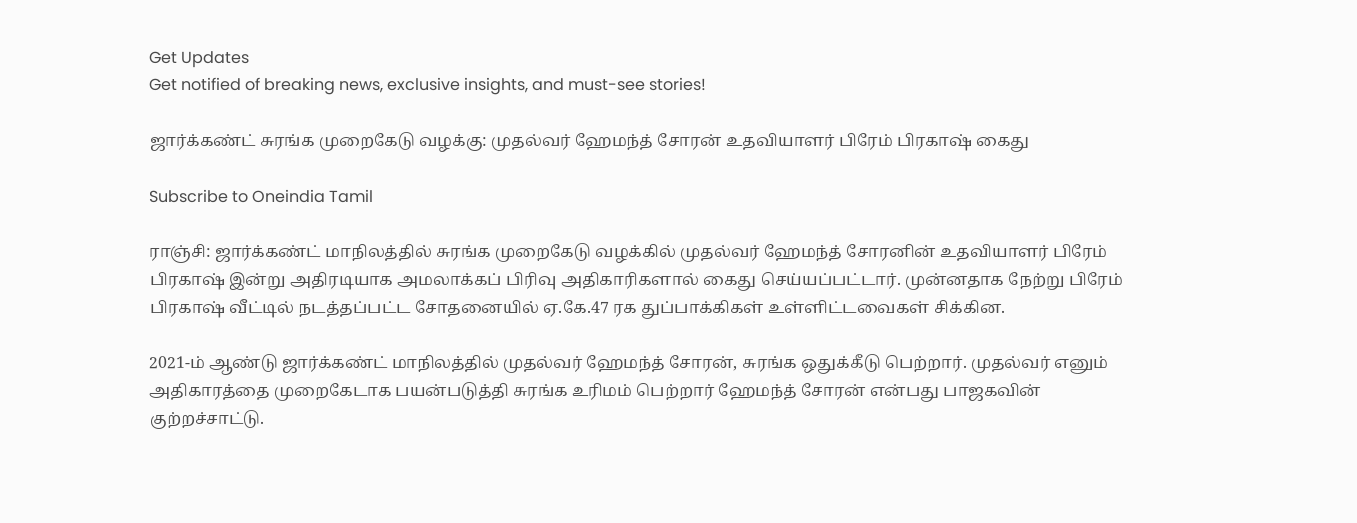Get Updates
Get notified of breaking news, exclusive insights, and must-see stories!

ஜார்க்கண்ட் சுரங்க முறைகேடு வழக்கு: முதல்வர் ஹேமந்த் சோரன் உதவியாளர் பிரேம் பிரகாஷ் கைது

Subscribe to Oneindia Tamil

ராஞ்சி: ஜார்க்கண்ட் மாநிலத்தில் சுரங்க முறைகேடு வழக்கில் முதல்வர் ஹேமந்த் சோரனின் உதவியாளர் பிரேம் பிரகாஷ் இன்று அதிரடியாக அமலாக்கப் பிரிவு அதிகாரிகளால் கைது செய்யப்பட்டார். முன்னதாக நேற்று பிரேம் பிரகாஷ் வீட்டில் நடத்தப்பட்ட சோதனையில் ஏ.கே.47 ரக துப்பாக்கிகள் உள்ளிட்டவைகள் சிக்கின.

2021-ம் ஆண்டு ஜார்க்கண்ட் மாநிலத்தில் முதல்வர் ஹேமந்த் சோரன், சுரங்க ஒதுக்கீடு பெற்றார். முதல்வர் எனும் அதிகாரத்தை முறைகேடாக பயன்படுத்தி சுரங்க உரிமம் பெற்றார் ஹேமந்த் சோரன் என்பது பாஜகவின் குற்றச்சாட்டு.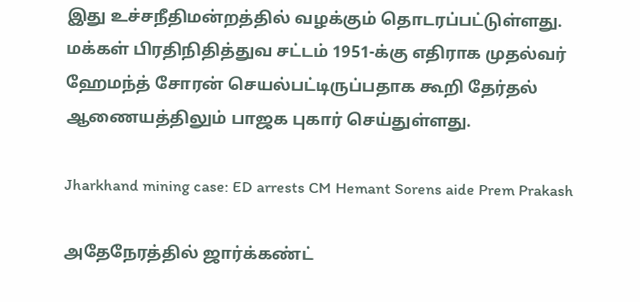இது உச்சநீதிமன்றத்தில் வழக்கும் தொடரப்பட்டுள்ளது. மக்கள் பிரதிநிதித்துவ சட்டம் 1951-க்கு எதிராக முதல்வர் ஹேமந்த் சோரன் செயல்பட்டிருப்பதாக கூறி தேர்தல் ஆணையத்திலும் பாஜக புகார் செய்துள்ளது.

Jharkhand mining case: ED arrests CM Hemant Sorens aide Prem Prakash

அதேநேரத்தில் ஜார்க்கண்ட்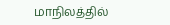மாநிலத்தில்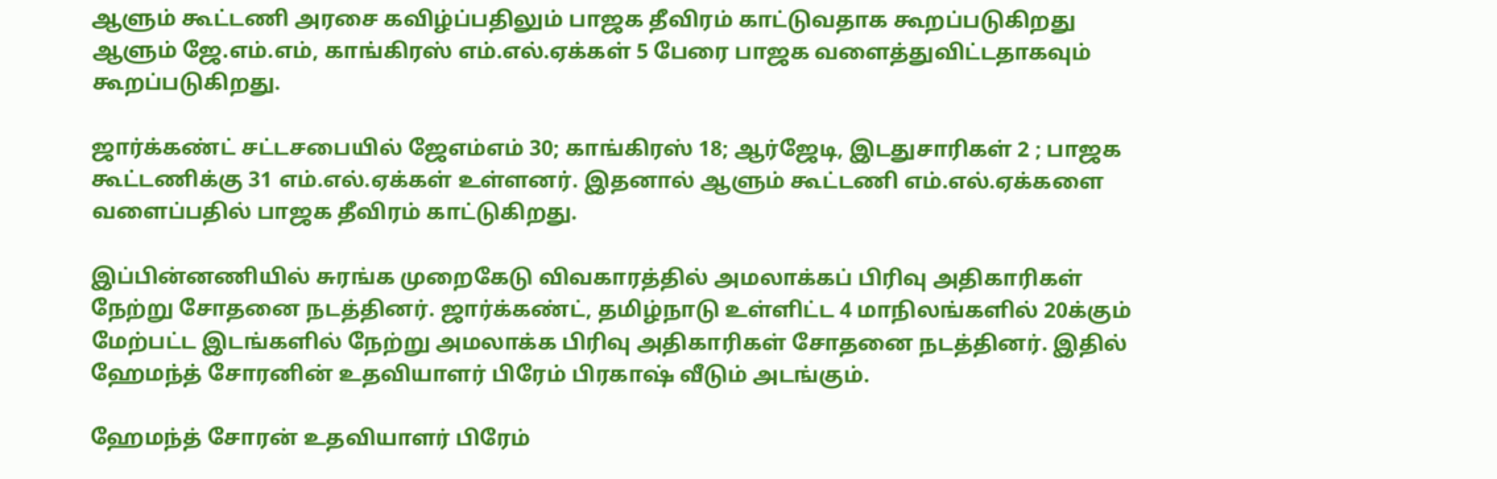ஆளும் கூட்டணி அரசை கவிழ்ப்பதிலும் பாஜக தீவிரம் காட்டுவதாக கூறப்படுகிறது ஆளும் ஜே.எம்.எம், காங்கிரஸ் எம்.எல்.ஏக்கள் 5 பேரை பாஜக வளைத்துவிட்டதாகவும் கூறப்படுகிறது.

ஜார்க்கண்ட் சட்டசபையில் ஜேஎம்எம் 30; காங்கிரஸ் 18; ஆர்ஜேடி, இடதுசாரிகள் 2 ; பாஜக கூட்டணிக்கு 31 எம்.எல்.ஏக்கள் உள்ளனர். இதனால் ஆளும் கூட்டணி எம்.எல்.ஏக்களை வளைப்பதில் பாஜக தீவிரம் காட்டுகிறது.

இப்பின்னணியில் சுரங்க முறைகேடு விவகாரத்தில் அமலாக்கப் பிரிவு அதிகாரிகள் நேற்று சோதனை நடத்தினர். ஜார்க்கண்ட், தமிழ்நாடு உள்ளிட்ட 4 மாநிலங்களில் 20க்கும் மேற்பட்ட இடங்களில் நேற்று அமலாக்க பிரிவு அதிகாரிகள் சோதனை நடத்தினர். இதில் ஹேமந்த் சோரனின் உதவியாளர் பிரேம் பிரகாஷ் வீடும் அடங்கும்.

ஹேமந்த் சோரன் உதவியாளர் பிரேம்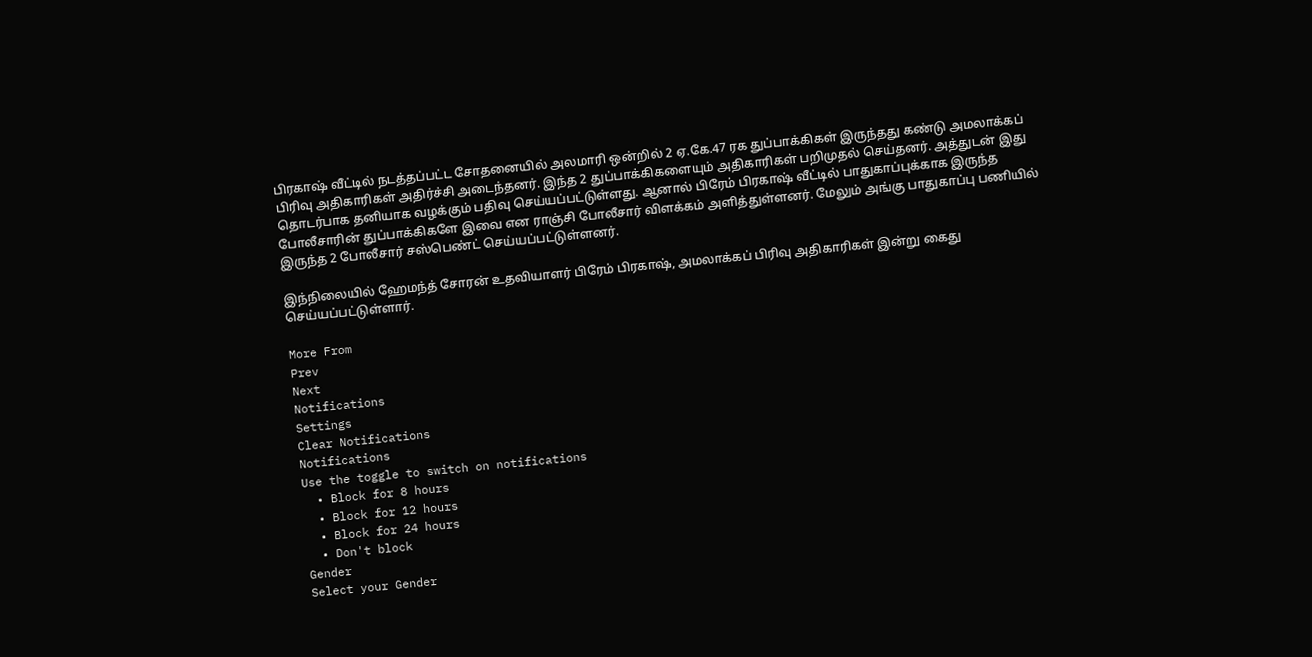பிரகாஷ் வீட்டில் நடத்தப்பட்ட சோதனையில் அலமாரி ஒன்றில் 2 ஏ.கே.47 ரக துப்பாக்கிகள் இருந்தது கண்டு அமலாக்கப் பிரிவு அதிகாரிகள் அதிர்ச்சி அடைந்தனர். இந்த 2 துப்பாக்கிகளையும் அதிகாரிகள் பறிமுதல் செய்தனர். அத்துடன் இது தொடர்பாக தனியாக வழக்கும் பதிவு செய்யப்பட்டுள்ளது. ஆனால் பிரேம் பிரகாஷ் வீட்டில் பாதுகாப்புக்காக இருந்த போலீசாரின் துப்பாக்கிகளே இவை என ராஞ்சி போலீசார் விளக்கம் அளித்துள்ளனர். மேலும் அங்கு பாதுகாப்பு பணியில் இருந்த 2 போலீசார் சஸ்பெண்ட் செய்யப்பட்டுள்ளனர்.

இந்நிலையில் ஹேமந்த் சோரன் உதவியாளர் பிரேம் பிரகாஷ், அமலாக்கப் பிரிவு அதிகாரிகள் இன்று கைது செய்யப்பட்டுள்ளார்.

More From
Prev
Next
Notifications
Settings
Clear Notifications
Notifications
Use the toggle to switch on notifications
  • Block for 8 hours
  • Block for 12 hours
  • Block for 24 hours
  • Don't block
Gender
Select your Gender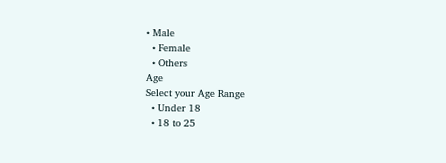• Male
  • Female
  • Others
Age
Select your Age Range
  • Under 18
  • 18 to 25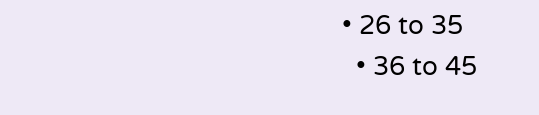• 26 to 35
  • 36 to 45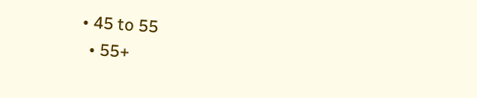• 45 to 55
  • 55+